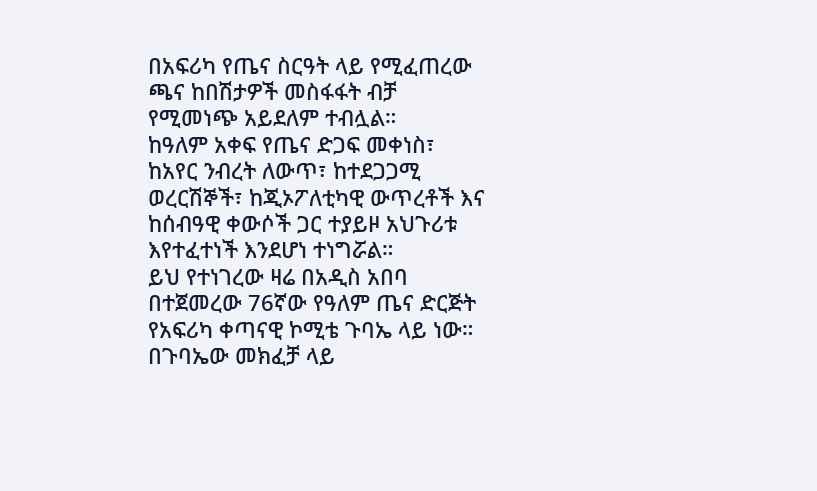በአፍሪካ የጤና ስርዓት ላይ የሚፈጠረው ጫና ከበሽታዎች መስፋፋት ብቻ የሚመነጭ አይደለም ተብሏል።
ከዓለም አቀፍ የጤና ድጋፍ መቀነስ፣ ከአየር ንብረት ለውጥ፣ ከተደጋጋሚ ወረርሽኞች፣ ከጂኦፖለቲካዊ ውጥረቶች እና ከሰብዓዊ ቀውሶች ጋር ተያይዞ አህጉሪቱ እየተፈተነች እንደሆነ ተነግሯል።
ይህ የተነገረው ዛሬ በአዲስ አበባ በተጀመረው 76ኛው የዓለም ጤና ድርጅት የአፍሪካ ቀጣናዊ ኮሚቴ ጉባኤ ላይ ነው።
በጉባኤው መክፈቻ ላይ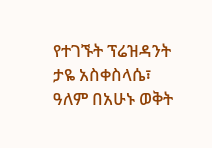የተገኙት ፕሬዝዳንት ታዬ አስቀስላሴ፣ ዓለም በአሁኑ ወቅት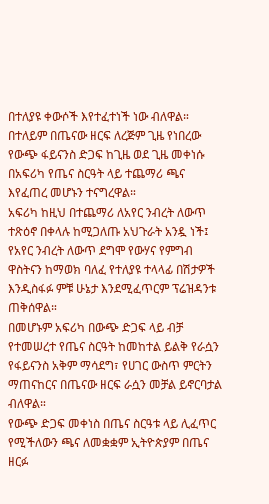በተለያዩ ቀውሶች እየተፈተነች ነው ብለዋል።
በተለይም በጤናው ዘርፍ ለረጅም ጊዜ የነበረው የውጭ ፋይናንስ ድጋፍ ከጊዜ ወደ ጊዜ መቀነሱ በአፍሪካ የጤና ስርዓት ላይ ተጨማሪ ጫና እየፈጠረ መሆኑን ተናግረዋል።
አፍሪካ ከዚህ በተጨማሪ ለአየር ንብረት ለውጥ ተጽዕኖ በቀላሉ ከሚጋለጡ አህጉራት አንዷ ነች፤ የአየር ንብረት ለውጥ ደግሞ የውሃና የምግብ ዋስትናን ከማወክ ባለፈ የተለያዩ ተላላፊ በሽታዎች እንዲስፋፉ ምቹ ሁኔታ እንደሚፈጥርም ፕሬዝዳንቱ ጠቅሰዋል።
በመሆኑም አፍሪካ በውጭ ድጋፍ ላይ ብቻ የተመሠረተ የጤና ስርዓት ከመከተል ይልቅ የራሷን የፋይናንስ አቅም ማሳደግ፣ የሀገር ውስጥ ምርትን ማጠናከርና በጤናው ዘርፍ ራሷን መቻል ይኖርባታል ብለዋል።
የውጭ ድጋፍ መቀነስ በጤና ስርዓቱ ላይ ሊፈጥር የሚችለውን ጫና ለመቋቋም ኢትዮጵያም በጤና ዘርፉ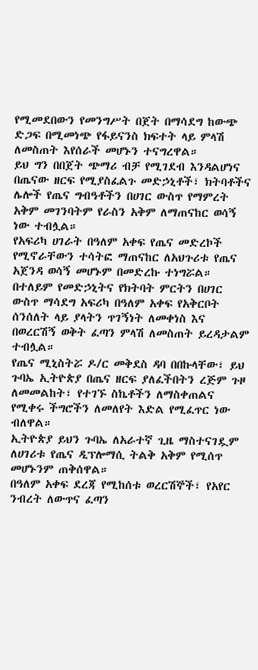የሚመደበውን የመንግሥት በጀት በማሳደግ ከውጭ ድጋፍ በሚመነጭ የፋይናንስ ክፍተት ላይ ምላሽ ለመስጠት እየሰራች መሆኑን ተናግረዋል።
ይህ ግን በበጀት ጭማሪ ብቻ የሚገደብ እንዳልሆነና በጤናው ዘርፍ የሚያስፈልጉ መድኃኒቶች፣ ክትባቶችና ሌሎች የጤና ግብዓቶችን በሀገር ውስጥ የማምረት አቅም መገንባትም የራስን አቅም ለማጠናከር ወሳኝ ነው ተብሏል።
የአፍሪካ ሀገራት በዓለም አቀፍ የጤና መድረኮች የሚኖራቸውን ተሳትፎ ማጠናከር ለአህጉሪቱ የጤና አጀንዳ ወሳኝ መሆኑም በመድረኩ ተነግሯል።
በተለይም የመድኃኒትና የክትባት ምርትን በሀገር ውስጥ ማሳደግ አፍሪካ በዓለም አቀፍ የአቅርቦት ሰንሰለት ላይ ያላትን ጥገኝነት ለመቀነስ እና በወረርሽኝ ወቅት ፈጣን ምላሽ ለመስጠት ይረዳታልም ተብሏል።
የጤና ሚኒስትሯ ዶ/ር መቅደስ ዳባ በበኩላቸው፣ ይህ ጉባኤ ኢትዮጵያ በጤና ዘርፍ ያለፈችበትን ረጅም ጉዞ ለመመልከት፣ የተገኙ ስኬቶችን ለማስቀጠልና የሚቀሩ ችግሮችን ለመለየት እድል የሚፈጥር ነው ብለዋል።
ኢትዮጵያ ይህን ጉባኤ ለአራተኛ ጊዜ ማስተናገዷም ለሀገሪቱ የጤና ዲፕሎማሲ ትልቅ አቅም የሚሰጥ መሆኑንም ጠቅሰዋል።
በዓለም አቀፍ ደረጃ የሚከሰቱ ወረርሽኞች፣ የአየር ንብረት ለውጥና ፈጣን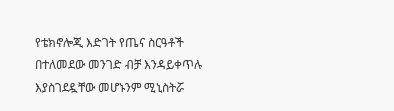የቴክኖሎጂ እድገት የጤና ስርዓቶች በተለመደው መንገድ ብቻ እንዳይቀጥሉ እያስገደዷቸው መሆኑንም ሚኒስትሯ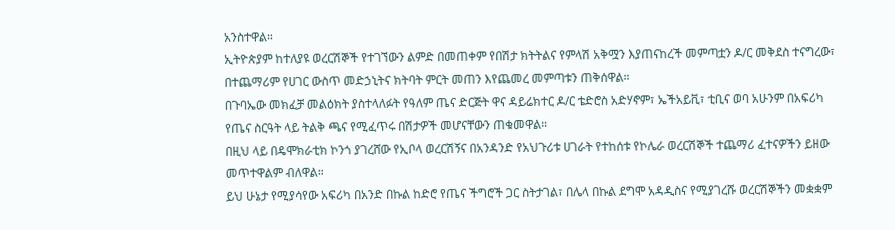አንስተዋል።
ኢትዮጵያም ከተለያዩ ወረርሽኞች የተገኘውን ልምድ በመጠቀም የበሽታ ክትትልና የምላሽ አቅሟን እያጠናከረች መምጣቷን ዶ/ር መቅደስ ተናግረው፣ በተጨማሪም የሀገር ውስጥ መድኃኒትና ክትባት ምርት መጠን እየጨመረ መምጣቱን ጠቅሰዋል።
በጉባኤው መክፈቻ መልዕክት ያስተላለፉት የዓለም ጤና ድርጅት ዋና ዳይሬክተር ዶ/ር ቴድሮስ አድሃኖም፣ ኤችአይቪ፣ ቲቢና ወባ አሁንም በአፍሪካ የጤና ስርዓት ላይ ትልቅ ጫና የሚፈጥሩ በሽታዎች መሆናቸውን ጠቁመዋል።
በዚህ ላይ በዴሞክራቲክ ኮንጎ ያገረሸው የኢቦላ ወረርሽኝና በአንዳንድ የአህጉሪቱ ሀገራት የተከሰቱ የኮሌራ ወረርሽኞች ተጨማሪ ፈተናዎችን ይዘው መጥተዋልም ብለዋል።
ይህ ሁኔታ የሚያሳየው አፍሪካ በአንድ በኩል ከድሮ የጤና ችግሮች ጋር ስትታገል፣ በሌላ በኩል ደግሞ አዳዲስና የሚያገረሹ ወረርሽኞችን መቋቋም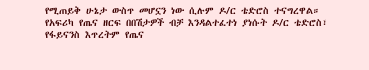የሚጠይቅ ሁኔታ ውስጥ መሆኗን ነው ሲሉም ዶ/ር ቴድሮስ ተናግረዋል።
የአፍሪካ የጤና ዘርፍ በበሽታዎች ብቻ እንዳልተፈተነ ያነሱት ዶ/ር ቴድሮስ፣ የፋይናንስ እጥረትም የጤና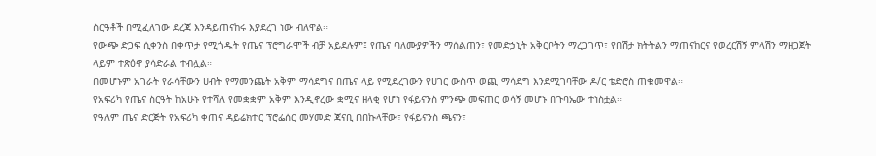ስርዓቶች በሚፈለገው ደረጃ እንዳይጠናከሩ እያደረገ ነው ብለዋል።
የውጭ ድጋፍ ሲቀንስ በቀጥታ የሚጎዱት የጤና ፕሮግራሞች ብቻ አይደሉም፤ የጤና ባለሙያዎችን ማሰልጠን፣ የመድኃኒት አቅርቦትን ማረጋገጥ፣ የበሽታ ክትትልን ማጠናከርና የወረርሽኝ ምላሽን ማዘጋጀት ላይም ተጽዕኖ ያሳድራል ተብሏል።
በመሆኑም አገራት የራሳቸውን ሀብት የማመንጨት አቅም ማሳደግና በጤና ላይ የሚደረገውን የሀገር ውስጥ ወጪ ማሳደግ እንደሚገባቸው ዶ/ር ቴድሮስ ጠቁመዋል።
የአፍሪካ የጤና ስርዓት ከአሁኑ የተሻለ የመቋቋም አቅም እንዲኖረው ቋሚና ዘላቂ የሆነ የፋይናንስ ምንጭ መፍጠር ወሳኝ መሆኑ በጉባኤው ተነስቷል።
የዓለም ጤና ድርጅት የአፍሪካ ቀጠና ዳይሬክተር ፕሮፌሰር መሃመድ ጃናቢ በበኩላቸው፣ የፋይናንስ ጫናን፣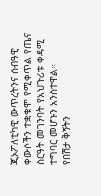ጂኦፖለቲካዊ ውጥረትንና ሰብዓዊ ቀውሶችን ተቋቁሞ የሚቀጥል የጤና ስርዓት መገንባት የአህጉሪቱ ቀዳሚ ተግባር መሆኑን አንስተዋል።
የበሽታ ቅኝትን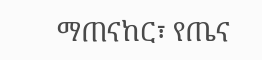ማጠናከር፣ የጤና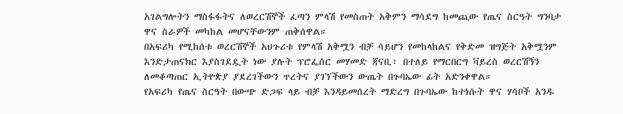አገልግሎትን ማስፋፋትና ለወረርሽኞች ፈጣን ምላሽ የመስጠት አቅምን ማሳደግ ከመጪው የጤና ስርዓት ግንባታ ዋና ስራዎች መካከል መሆናቸውንም ጠቅሰዋል።
በአፍሪካ የሚከሰቱ ወረርሽኞች አህጉሪቱ የምላሽ አቅሟን ብቻ ሳይሆን የመከላከልና የቅድመ ዝግጅት አቅሟንም እንድታጠናክር እያስገደዷት ነው ያሉት ፕሮፌሰር መሃመድ ጃናቢ፣ በተለይ የማርበርግ ቫይረስ ወረርሽኝን ለመቆጣጠር ኢትዮጵያ ያደረገችውን ጥረትና ያገኘችውን ውጤት በጉባኤው ፊት አድንቀዋል።
የአፍሪካ የጤና ስርዓት በውጭ ድጋፍ ላይ ብቻ እንዳይመሰረት ማድረግ በጉባኤው ከተነሱት ዋና ሃሳቦች አንዱ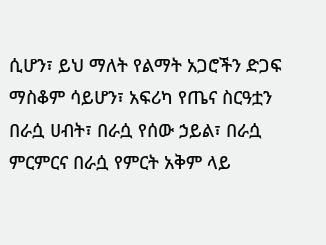ሲሆን፣ ይህ ማለት የልማት አጋሮችን ድጋፍ ማስቆም ሳይሆን፣ አፍሪካ የጤና ስርዓቷን በራሷ ሀብት፣ በራሷ የሰው ኃይል፣ በራሷ ምርምርና በራሷ የምርት አቅም ላይ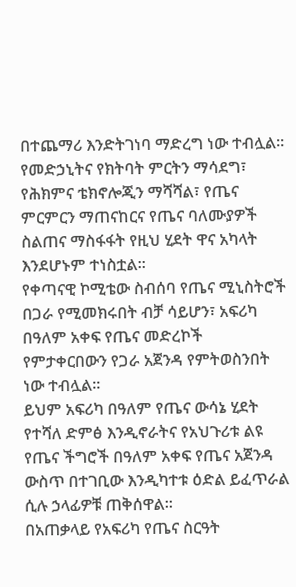በተጨማሪ እንድትገነባ ማድረግ ነው ተብሏል። የመድኃኒትና የክትባት ምርትን ማሳደግ፣ የሕክምና ቴክኖሎጂን ማሻሻል፣ የጤና ምርምርን ማጠናከርና የጤና ባለሙያዎች ስልጠና ማስፋፋት የዚህ ሂደት ዋና አካላት እንደሆኑም ተነስቷል።
የቀጣናዊ ኮሚቴው ስብሰባ የጤና ሚኒስትሮች በጋራ የሚመክሩበት ብቻ ሳይሆን፣ አፍሪካ በዓለም አቀፍ የጤና መድረኮች የምታቀርበውን የጋራ አጀንዳ የምትወስንበት ነው ተብሏል።
ይህም አፍሪካ በዓለም የጤና ውሳኔ ሂደት የተሻለ ድምፅ እንዲኖራትና የአህጉሪቱ ልዩ የጤና ችግሮች በዓለም አቀፍ የጤና አጀንዳ ውስጥ በተገቢው እንዲካተቱ ዕድል ይፈጥራል ሲሉ ኃላፊዎቹ ጠቅሰዋል።
በአጠቃላይ የአፍሪካ የጤና ስርዓት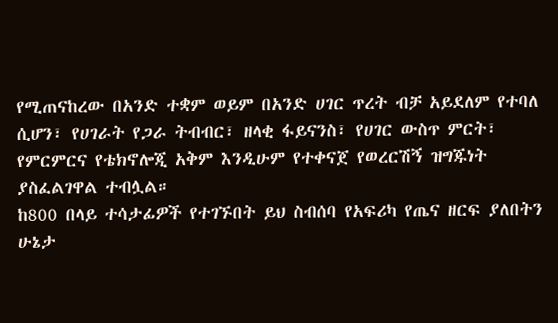የሚጠናከረው በአንድ ተቋም ወይም በአንድ ሀገር ጥረት ብቻ አይደለም የተባለ ሲሆን፣ የሀገራት የጋራ ትብብር፣ ዘላቂ ፋይናንስ፣ የሀገር ውስጥ ምርት፣ የምርምርና የቴክኖሎጂ አቅም እንዲሁም የተቀናጀ የወረርሽኝ ዝግጁነት ያስፈልገዋል ተብሏል።
ከ800 በላይ ተሳታፊዎች የተገኙበት ይህ ስብሰባ የአፍሪካ የጤና ዘርፍ ያለበትን ሁኔታ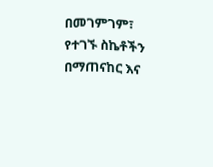በመገምገም፣ የተገኙ ስኬቶችን በማጠናከር እና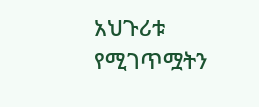አህጉሪቱ የሚገጥሟትን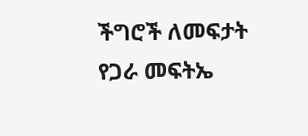ችግሮች ለመፍታት የጋራ መፍትኤ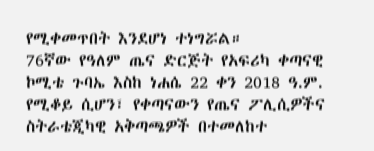የሚቀመጥበት እንደሆነ ተነግሯል።
76ኛው የዓለም ጤና ድርጅት የአፍሪካ ቀጣናዊ ኮሚቴ ጉባኤ እስከ ነሐሴ 22 ቀን 2018 ዓ.ም. የሚቆይ ሲሆን፣ የቀጣናውን የጤና ፖሊሲዎችና ስትራቴጂካዊ አቅጣጫዎች በተመለከተ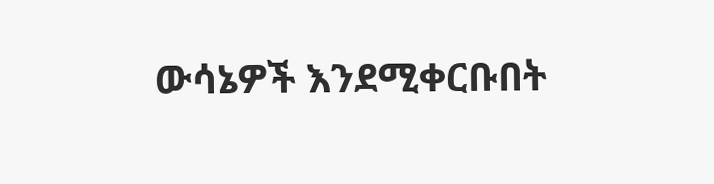ውሳኔዎች እንደሚቀርቡበት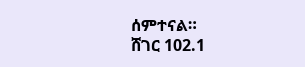ሰምተናል።
ሸገር 102.1